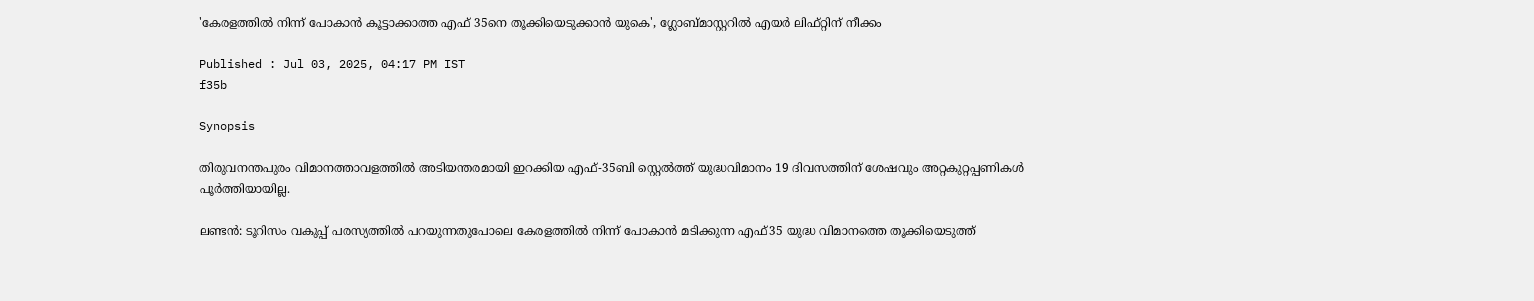'കേരളത്തിൽ നിന്ന് പോകാൻ കൂട്ടാക്കാത്ത എഫ് 35നെ തൂക്കിയെടുക്കാൻ യുകെ', ഗ്ലോബ്മാസ്റ്ററിൽ എയര്‍ ലിഫ്റ്റിന് നീക്കം

Published : Jul 03, 2025, 04:17 PM IST
f35b

Synopsis

തിരുവനന്തപുരം വിമാനത്താവളത്തിൽ അടിയന്തരമായി ഇറക്കിയ എഫ്-35ബി സ്റ്റെൽത്ത് യുദ്ധവിമാനം 19 ദിവസത്തിന് ശേഷവും അറ്റകുറ്റപ്പണികൾ പൂർത്തിയായില്ല.

ലണ്ടൻ: ടൂറിസം വകുപ്പ് പരസ്യത്തിൽ പറയുന്നതുപോലെ കേരളത്തിൽ നിന്ന് പോകാൻ മടിക്കുന്ന എഫ്35 യുദ്ധ വിമാനത്തെ തൂക്കിയെടുത്ത്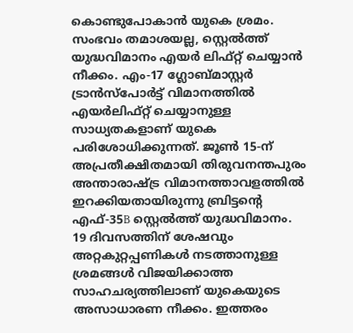കൊണ്ടുപോകാൻ യുകെ ശ്രമം. സംഭവം തമാശയല്ല, സ്റ്റെൽത്ത് യുദ്ധവിമാനം എയര്‍ ലിഫ്റ്റ് ചെയ്യാൻ നീക്കം. എം-17 ഗ്ലോബ്മാസ്റ്റർ ട്രാൻസ്പോർട്ട് വിമാനത്തിൽ എയർലിഫ്റ്റ് ചെയ്യാനുള്ള സാധ്യതകളാണ് യുകെ പരിശോധിക്കുന്നത്. ജൂൺ 15-ന് അപ്രതീക്ഷിതമായി തിരുവനന്തപുരം അന്താരാഷ്ട്ര വിമാനത്താവളത്തിൽ ഇറക്കിയതായിരുന്നു ബ്രിട്ടന്റെ എഫ്-35B സ്റ്റെൽത്ത് യുദ്ധവിമാനം. 19 ദിവസത്തിന് ശേഷവും അറ്റകുറ്റപ്പണികൾ നടത്താനുള്ള ശ്രമങ്ങൾ വിജയിക്കാത്ത സാഹചര്യത്തിലാണ് യുകെയുടെ അസാധാരണ നീക്കം. ഇത്തരം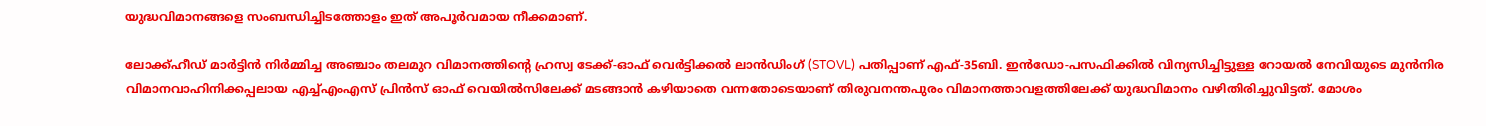യുദ്ധവിമാനങ്ങളെ സംബന്ധിച്ചിടത്തോളം ഇത് അപൂർവമായ നീക്കമാണ്.

ലോക്ക്ഹീഡ് മാർട്ടിൻ നിർമ്മിച്ച അഞ്ചാം തലമുറ വിമാനത്തിന്റെ ഹ്രസ്വ ടേക്ക്-ഓഫ് വെർട്ടിക്കൽ ലാൻഡിംഗ് (STOVL) പതിപ്പാണ് എഫ്-35ബി. ഇൻഡോ-പസഫിക്കിൽ വിന്യസിച്ചിട്ടുള്ള റോയൽ നേവിയുടെ മുൻനിര വിമാനവാഹിനിക്കപ്പലായ എച്ച്എംഎസ് പ്രിൻസ് ഓഫ് വെയിൽസിലേക്ക് മടങ്ങാൻ കഴിയാതെ വന്നതോടെയാണ് തിരുവനന്തപുരം വിമാനത്താവളത്തിലേക്ക് യുദ്ധവിമാനം വഴിതിരിച്ചുവിട്ടത്. മോശം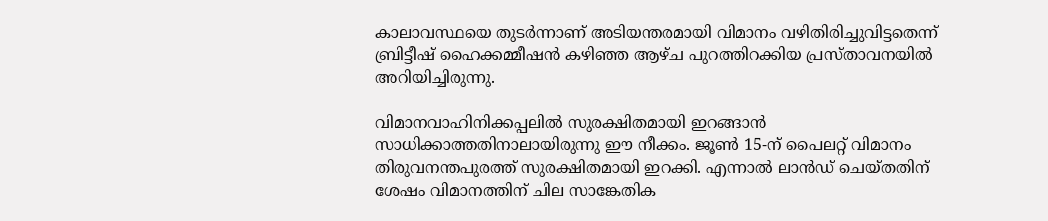കാലാവസ്ഥയെ തുടർന്നാണ് അടിയന്തരമായി വിമാനം വഴിതിരിച്ചുവിട്ടതെന്ന് ബ്രിട്ടീഷ് ഹൈക്കമ്മീഷൻ കഴിഞ്ഞ ആഴ്ച പുറത്തിറക്കിയ പ്രസ്താവനയിൽ അറിയിച്ചിരുന്നു.

വിമാനവാഹിനിക്കപ്പലിൽ സുരക്ഷിതമായി ഇറങ്ങാൻ സാധിക്കാത്തതിനാലായിരുന്നു ഈ നീക്കം. ജൂൺ 15-ന് പൈലറ്റ് വിമാനം തിരുവനന്തപുരത്ത് സുരക്ഷിതമായി ഇറക്കി. എന്നാൽ ലാൻഡ് ചെയ്തതിന് ശേഷം വിമാനത്തിന് ചില സാങ്കേതിക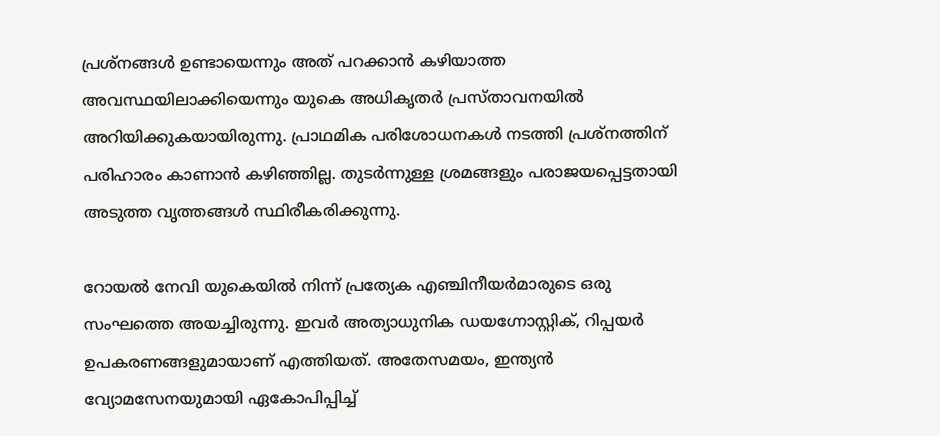പ്രശ്നങ്ങൾ ഉണ്ടായെന്നും അത് പറക്കാൻ കഴിയാത്ത അവസ്ഥയിലാക്കിയെന്നും യുകെ അധികൃതർ പ്രസ്താവനയിൽ അറിയിക്കുകയായിരുന്നു. പ്രാഥമിക പരിശോധനകൾ നടത്തി പ്രശ്നത്തിന് പരിഹാരം കാണാൻ കഴിഞ്ഞില്ല. തുടർന്നുള്ള ശ്രമങ്ങളും പരാജയപ്പെട്ടതായി അടുത്ത വൃത്തങ്ങൾ സ്ഥിരീകരിക്കുന്നു.

റോയൽ നേവി യുകെയിൽ നിന്ന് പ്രത്യേക എഞ്ചിനീയർമാരുടെ ഒരു സംഘത്തെ അയച്ചിരുന്നു. ഇവർ അത്യാധുനിക ഡയഗ്നോസ്റ്റിക്, റിപ്പയർ ഉപകരണങ്ങളുമായാണ് എത്തിയത്. അതേസമയം, ഇന്ത്യൻ വ്യോമസേനയുമായി ഏകോപിപ്പിച്ച്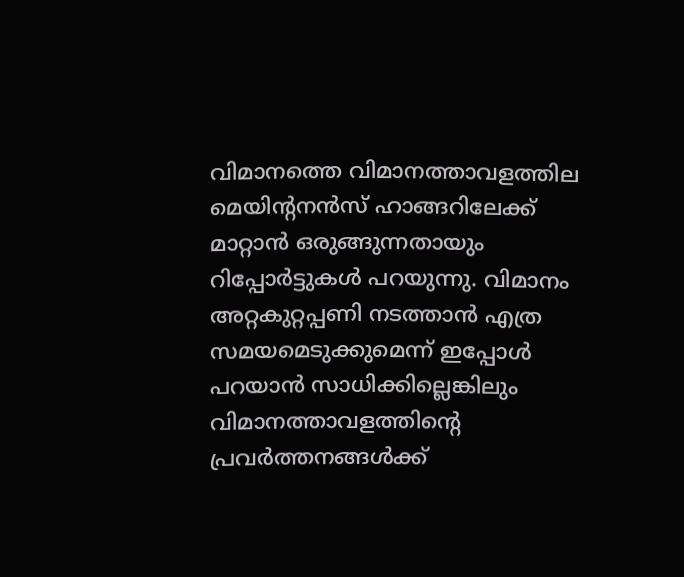വിമാനത്തെ വിമാനത്താവളത്തില മെയിന്റനൻസ് ഹാങ്ങറിലേക്ക് മാറ്റാൻ ഒരുങ്ങുന്നതായും റിപ്പോര്‍ട്ടുകൾ പറയുന്നു. വിമാനം അറ്റകുറ്റപ്പണി നടത്താൻ എത്ര സമയമെടുക്കുമെന്ന് ഇപ്പോൾ പറയാൻ സാധിക്കില്ലെങ്കിലും വിമാനത്താവളത്തിന്റെ പ്രവര്‍ത്തനങ്ങൾക്ക്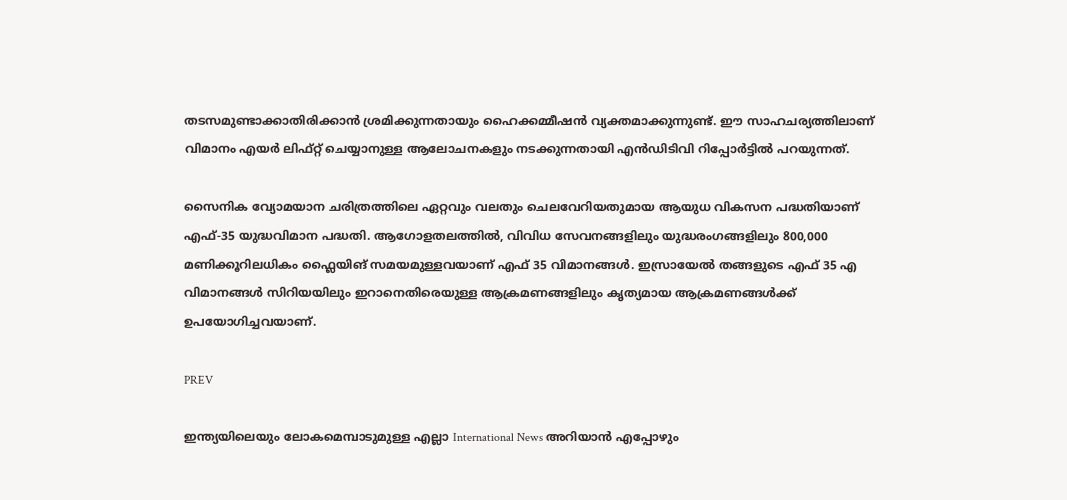തടസമുണ്ടാക്കാതിരിക്കാൻ ശ്രമിക്കുന്നതായും ഹൈക്കമ്മീഷൻ വ്യക്തമാക്കുന്നുണ്ട്. ഈ സാഹചര്യത്തിലാണ് വിമാനം എയര്‍ ലിഫ്റ്റ് ചെയ്യാനുള്ള ആലോചനകളും നടക്കുന്നതായി എൻഡിടിവി റിപ്പോര്‍ട്ടിൽ പറയുന്നത്.

സൈനിക വ്യോമയാന ചരിത്രത്തിലെ ഏറ്റവും വലതും ചെലവേറിയതുമായ ആയുധ വികസന പദ്ധതിയാണ് എഫ്-35 യുദ്ധവിമാന പദ്ധതി. ആഗോളതലത്തിൽ, വിവിധ സേവനങ്ങളിലും യുദ്ധരംഗങ്ങളിലും 800,000 മണിക്കൂറിലധികം ഫ്ലൈയിങ് സമയമുള്ളവയാണ് എഫ് 35 വിമാനങ്ങൾ. ഇസ്രായേൽ തങ്ങളുടെ എഫ് 35 എ വിമാനങ്ങൾ സിറിയയിലും ഇറാനെതിരെയുള്ള ആക്രമണങ്ങളിലും കൃത്യമായ ആക്രമണങ്ങൾക്ക് ഉപയോഗിച്ചവയാണ്.

PREV

ഇന്ത്യയിലെയും ലോകമെമ്പാടുമുള്ള എല്ലാ International News അറിയാൻ എപ്പോഴും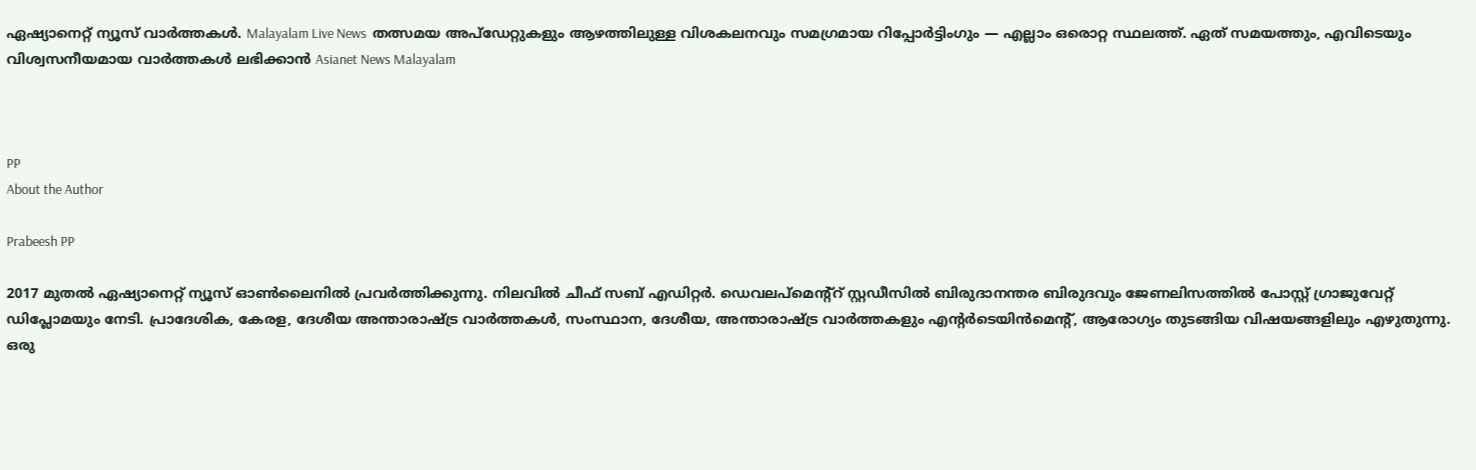ഏഷ്യാനെറ്റ് ന്യൂസ് വാർത്തകൾ. Malayalam Live News  തത്സമയ അപ്‌ഡേറ്റുകളും ആഴത്തിലുള്ള വിശകലനവും സമഗ്രമായ റിപ്പോർട്ടിംഗും — എല്ലാം ഒരൊറ്റ സ്ഥലത്ത്. ഏത് സമയത്തും, എവിടെയും വിശ്വസനീയമായ വാർത്തകൾ ലഭിക്കാൻ Asianet News Malayalam



PP
About the Author

Prabeesh PP

2017 മുതല്‍ ഏഷ്യാനെറ്റ് ന്യൂസ് ഓണ്‍ലൈനില്‍ പ്രവര്‍ത്തിക്കുന്നു. നിലവില്‍ ചീഫ് സബ് എഡിറ്റര്‍. ഡെവലപ്മെന്റ്റ് സ്റ്റഡീസിൽ ബിരുദാനന്തര ബിരുദവും ജേണലിസത്തില്‍ പോസ്റ്റ് ഗ്രാജുവേറ്റ് ഡിപ്ലോമയും നേടി. പ്രാദേശിക, കേരള, ദേശീയ അന്താരാഷ്ട്ര വാർത്തകൾ, സംസ്ഥാന, ദേശീയ, അന്താരാഷ്ട്ര വാര്‍ത്തകളും എന്റര്‍ടെയിന്‍മെന്റ്, ആരോഗ്യം തുടങ്ങിയ വിഷയങ്ങളിലും എഴുതുന്നു. ഒരു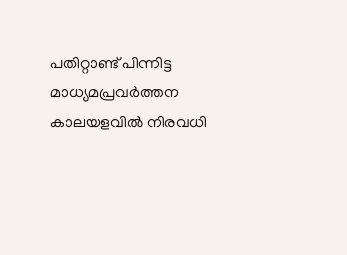പതിറ്റാണ്ട് പിന്നിട്ട മാധ്യമപ്രവര്‍ത്തന കാലയളവില്‍ നിരവധി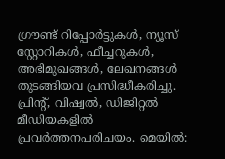ഗ്രൗണ്ട് റിപ്പോര്‍ട്ടുകള്‍, ന്യൂസ് സ്റ്റോറികള്‍, ഫീച്ചറുകള്‍, അഭിമുഖങ്ങള്‍, ലേഖനങ്ങള്‍ തുടങ്ങിയവ പ്രസിദ്ധീകരിച്ചു. പ്രിന്റ്, വിഷ്വല്‍, ഡിജിറ്റല്‍ മീഡിയകളില്‍ പ്രവര്‍ത്തനപരിചയം. മെയില്‍: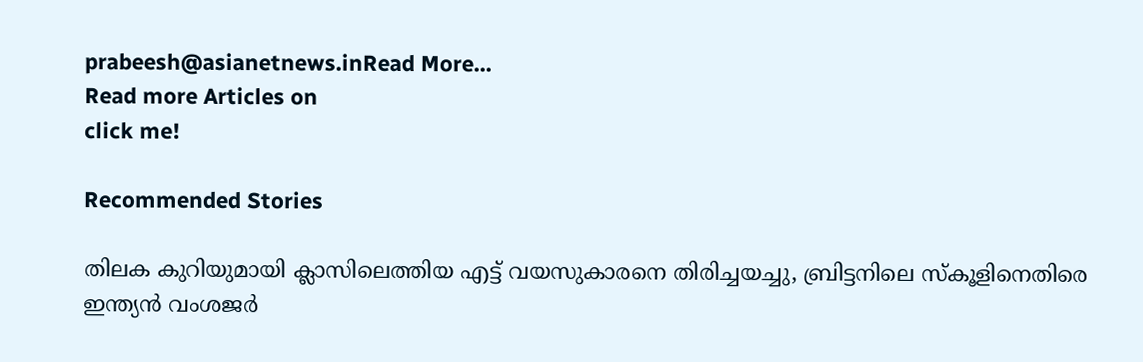prabeesh@asianetnews.inRead More...
Read more Articles on
click me!

Recommended Stories

തിലക കുറിയുമായി ക്ലാസിലെത്തിയ എട്ട് വയസുകാരനെ തിരിച്ചയച്ചു, ബ്രിട്ടനിലെ സ്കൂളിനെതിരെ ഇന്ത്യൻ വംശജർ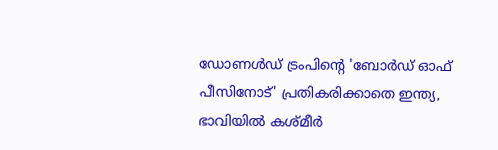ഡോണൾഡ് ട്രംപിന്റെ 'ബോർഡ് ഓഫ് പീസിനോട്' പ്രതികരിക്കാതെ ഇന്ത്യ, ഭാവിയിൽ കശ്മീർ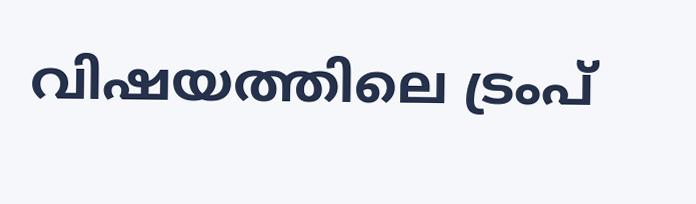വിഷയത്തിലെ ട്രംപ്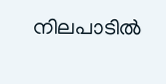നിലപാടിൽ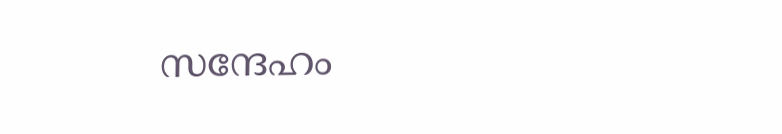സന്ദേഹം